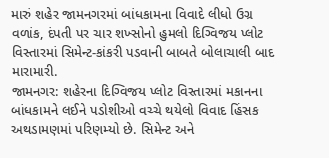મારું શહેર જામનગરમાં બાંધકામના વિવાદે લીધો ઉગ્ર વળાંક, દંપતી પર ચાર શખ્સોનો હુમલો દિગ્વિજય પ્લોટ વિસ્તારમાં સિમેન્ટ-કાંકરી પડવાની બાબતે બોલાચાલી બાદ મારામારી.
જામનગર: શહેરના દિગ્વિજય પ્લોટ વિસ્તારમાં મકાનના બાંધકામને લઈને પડોશીઓ વચ્ચે થયેલો વિવાદ હિંસક અથડામણમાં પરિણમ્યો છે. સિમેન્ટ અને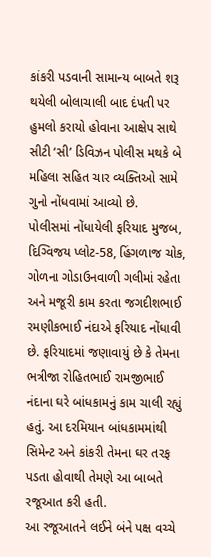કાંકરી પડવાની સામાન્ય બાબતે શરૂ થયેલી બોલાચાલી બાદ દંપતી પર હુમલો કરાયો હોવાના આક્ષેપ સાથે સીટી ‘સી’ ડિવિઝન પોલીસ મથકે બે મહિલા સહિત ચાર વ્યક્તિઓ સામે ગુનો નોંધવામાં આવ્યો છે.
પોલીસમાં નોંધાયેલી ફરિયાદ મુજબ, દિગ્વિજય પ્લોટ-58, હિંગળાજ ચોક, ગોળના ગોડાઉનવાળી ગલીમાં રહેતા અને મજૂરી કામ કરતા જગદીશભાઈ રમણીકભાઈ નંદાએ ફરિયાદ નોંધાવી છે. ફરિયાદમાં જણાવાયું છે કે તેમના ભત્રીજા રોહિતભાઈ રામજીભાઈ નંદાના ઘરે બાંધકામનું કામ ચાલી રહ્યું હતું. આ દરમિયાન બાંધકામમાંથી સિમેન્ટ અને કાંકરી તેમના ઘર તરફ પડતા હોવાથી તેમણે આ બાબતે રજૂઆત કરી હતી.
આ રજૂઆતને લઈને બંને પક્ષ વચ્ચે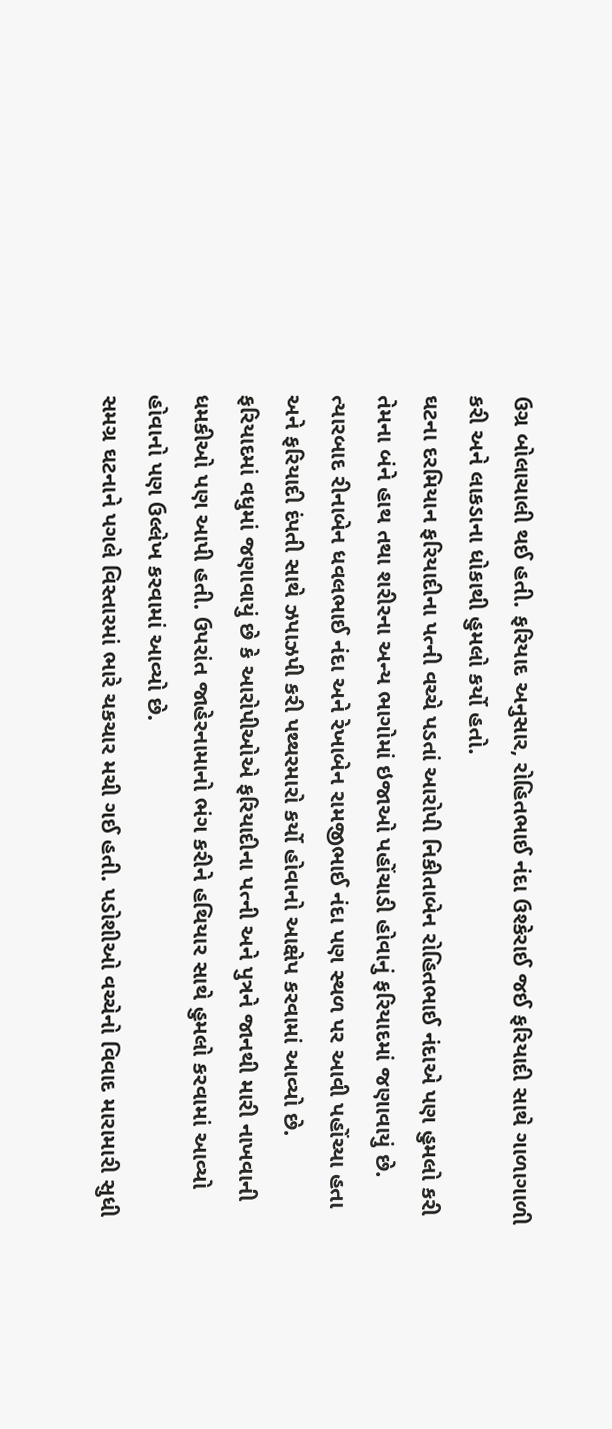ઉગ્ર બોલાચાલી થઈ હતી. ફરિયાદ અનુસાર, રોહિતભાઈ નંદા ઉશ્કેરાઈ જઈ ફરિયાદી સાથે ગાળાગાળી કરી અને લાકડાના ધોકાથી હુમલો કર્યો હતો.
ઘટના દરમિયાન ફરિયાદીના પત્ની વચ્ચે પડતાં આરોપી નિકીતાબેન રોહિતભાઈ નંદાએ પણ હુમલો કરી તેમના બંને હાથ તથા શરીરના અન્ય ભાગોમાં ઇજાઓ પહોંચાડી હોવાનું ફરિયાદમાં જણાવાયું છે.
ત્યારબાદ રીનાબેન ધવલભાઈ નંદા અને રેખાબેન રામજીભાઈ નંદા પણ સ્થળ પર આવી પહોંચ્યા હતા અને ફરિયાદી દંપતી સાથે ઝપાઝપી કરી પથ્થરમારો કર્યો હોવાનો આક્ષેપ કરવામાં આવ્યો છે.
ફરિયાદમાં વધુમાં જણાવાયું છે કે આરોપીઓએ ફરિયાદીના પત્ની અને પુત્રને જાનથી મારી નાખવાની ધમકીઓ પણ આપી હતી. ઉપરાંત જાહેરનામાનો ભંગ કરીને હથિયાર સાથે હુમલો કરવામાં આવ્યો હોવાનો પણ ઉલ્લેખ કરવામાં આવ્યો છે.
સમગ્ર ઘટનાને પગલે વિસ્તારમાં ભારે ચકચાર મચી ગઈ હતી. પડોશીઓ વચ્ચેનો વિવાદ મારામારી સુધી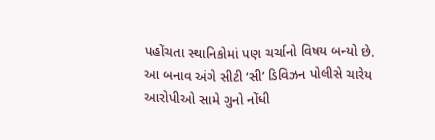પહોંચતા સ્થાનિકોમાં પણ ચર્ચાનો વિષય બન્યો છે.
આ બનાવ અંગે સીટી ‘સી’ ડિવિઝન પોલીસે ચારેય આરોપીઓ સામે ગુનો નોંધી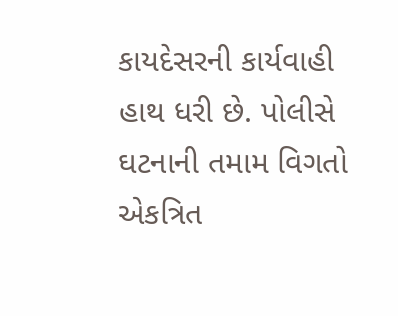કાયદેસરની કાર્યવાહી હાથ ધરી છે. પોલીસે ઘટનાની તમામ વિગતો એકત્રિત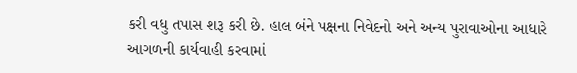કરી વધુ તપાસ શરૂ કરી છે. હાલ બંને પક્ષના નિવેદનો અને અન્ય પુરાવાઓના આધારે આગળની કાર્યવાહી કરવામાં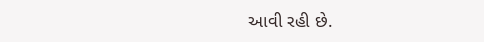આવી રહી છે.